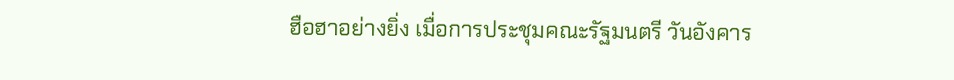ฮือฮาอย่างยิ่ง เมื่อการประชุมคณะรัฐมนตรี วันอังคาร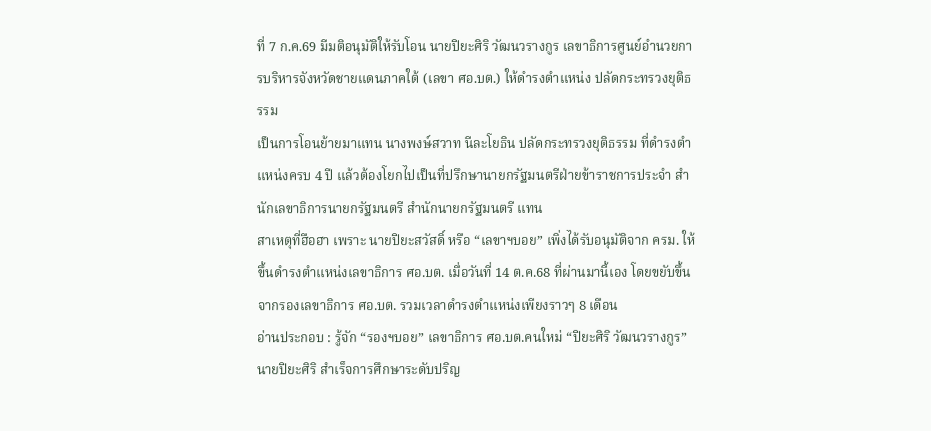ที่ 7 ก.ค.69 มีมติอนุมัติให้รับโอน นายปิยะศิริ วัฒนวรางกูร เลขาธิการศูนย์อำนวยการบริหารจังหวัดชายแดนภาคใต้ (เลขา ศอ.บต.) ให้ดำรงตำแหน่ง ปลัดกระทรวงยุติธรรม
เป็นการโอนย้ายมาแทน นางพงษ์สวาท นีละโยธิน ปลัดกระทรวงยุติธรรม ที่ดำรงตำแหน่งครบ 4 ปี แล้วต้องโยกไปเป็นที่ปรึกษานายกรัฐมนตรีฝ่ายข้าราชการประจำ สำนักเลขาธิการนายกรัฐมนตรี สำนักนายกรัฐมนตรี แทน
สาเหตุที่ฮือฮา เพราะ นายปิยะสวัสดิ์ หรือ “เลขาฯบอย” เพิ่งได้รับอนุมัติจาก ครม. ให้ขึ้นดำรงตำแหน่งเลขาธิการ ศอ.บต. เมื่อวันที่ 14 ต.ค.68 ที่ผ่านมานี้เอง โดยขยับขึ้นจากรองเลขาธิการ ศอ.บต. รวมเวลาดำรงตำแหน่งเพียงราวๆ 8 เดือน
อ่านประกอบ : รู้จัก “รองฯบอย” เลขาธิการ ศอ.บต.คนใหม่ “ปิยะศิริ วัฒนวรางกูร”
นายปิยะศิริ สำเร็จการศึกษาระดับปริญ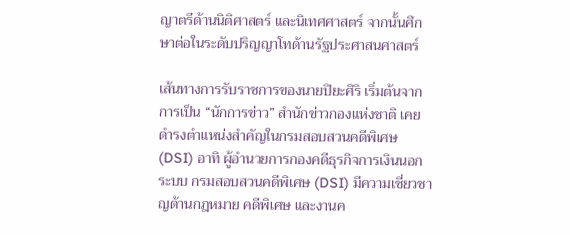ญาตรีด้านนิติศาสตร์ และนิเทศศาสตร์ จากนั้นศึกษาต่อในระดับปริญญาโทด้านรัฐประศาสนศาสตร์

เส้นทางการรับราชการของนายปิยะศิริ เริ่มต้นจากการเป็น “นักการข่าว” สำนักข่าวกองแห่งชาติ เคยดำรงตำแหน่งสำคัญในกรมสอบสวนคดีพิเศษ (DSI) อาทิ ผู้อำนวยการกองคดีธุรกิจการเงินนอกระบบ กรมสอบสวนคดีพิเศษ (DSI) มีความเชี่ยวชาญด้านกฎหมาย คดีพิเศษ และงานค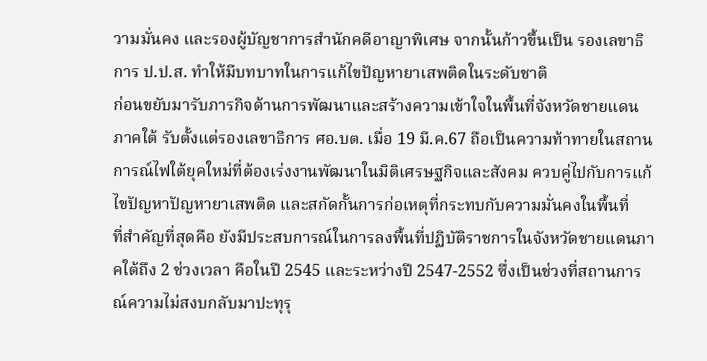วามมั่นคง และรองผู้บัญชาการสำนักคดีอาญาพิเศษ จากนั้นก้าวขึ้นเป็น รองเลขาธิการ ป.ป.ส. ทำให้มีบทบาทในการแก้ไขปัญหายาเสพติดในระดับชาติ
ก่อนขยับมารับภารกิจด้านการพัฒนาและสร้างความเข้าใจในพื้นที่จังหวัดชายแดนภาคใต้ รับตั้งแต่รองเลขาธิการ ศอ.บต. เมื่อ 19 มี.ค.67 ถือเป็นความท้าทายในสถานการณ์ไฟใต้ยุคใหม่ที่ต้องเร่งงานพัฒนาในมิติเศรษฐกิจและสังคม ควบคู่ไปกับการแก้ไขปัญหาปัญหายาเสพติด และสกัดกั้นการก่อเหตุที่กระทบกับความมั่นคงในพื้นที่
ที่สำคัญที่สุดคือ ยังมีประสบการณ์ในการลงพื้นที่ปฏิบัติราชการในจังหวัดชายแดนภาคใต้ถึง 2 ช่วงเวลา คือในปี 2545 และระหว่างปี 2547-2552 ซึ่งเป็นช่วงที่สถานการณ์ความไม่สงบกลับมาปะทุรุ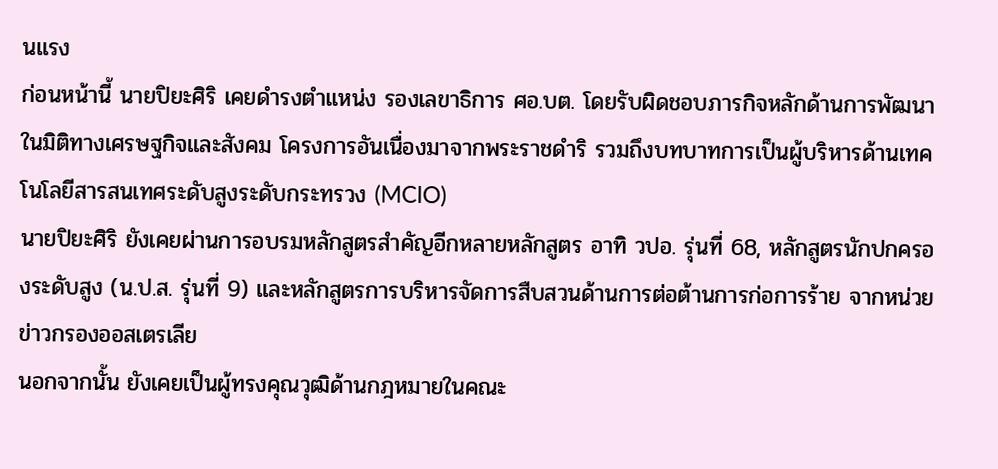นแรง
ก่อนหน้านี้ นายปิยะศิริ เคยดำรงตำแหน่ง รองเลขาธิการ ศอ.บต. โดยรับผิดชอบภารกิจหลักด้านการพัฒนาในมิติทางเศรษฐกิจและสังคม โครงการอันเนื่องมาจากพระราชดำริ รวมถึงบทบาทการเป็นผู้บริหารด้านเทคโนโลยีสารสนเทศระดับสูงระดับกระทรวง (MCIO)
นายปิยะศิริ ยังเคยผ่านการอบรมหลักสูตรสำคัญอีกหลายหลักสูตร อาทิ วปอ. รุ่นที่ 68, หลักสูตรนักปกครองระดับสูง (น.ป.ส. รุ่นที่ 9) และหลักสูตรการบริหารจัดการสืบสวนด้านการต่อต้านการก่อการร้าย จากหน่วยข่าวกรองออสเตรเลีย
นอกจากนั้น ยังเคยเป็นผู้ทรงคุณวุฒิด้านกฎหมายในคณะ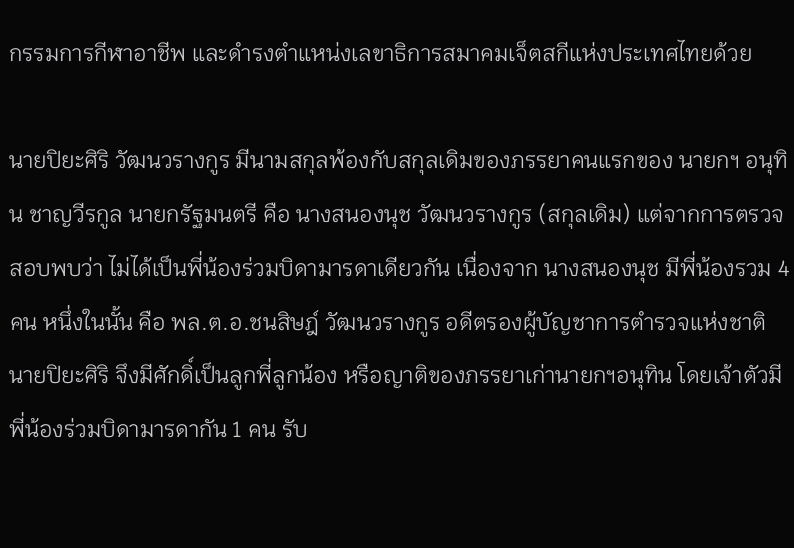กรรมการกีฬาอาชีพ และดำรงตำแหน่งเลขาธิการสมาคมเจ็ตสกีแห่งประเทศไทยด้วย

นายปิยะศิริ วัฒนวรางกูร มีนามสกุลพ้องกับสกุลเดิมของภรรยาคนแรกของ นายกฯ อนุทิน ชาญวีรกูล นายกรัฐมนตรี คือ นางสนองนุช วัฒนวรางกูร (สกุลเดิม) แต่จากการตรวจสอบพบว่า ไม่ได้เป็นพี่น้องร่วมบิดามารดาเดียวกัน เนื่องจาก นางสนองนุช มีพี่น้องรวม 4 คน หนึ่งในนั้น คือ พล.ต.อ.ชนสิษฎ์ วัฒนวรางกูร อดีตรองผู้บัญชาการตำรวจแห่งชาติ
นายปิยะศิริ จึงมีศักดิ์เป็นลูกพี่ลูกน้อง หรือญาติของภรรยาเก่านายกฯอนุทิน โดยเจ้าตัวมีพี่น้องร่วมบิดามารดากัน 1 คน รับ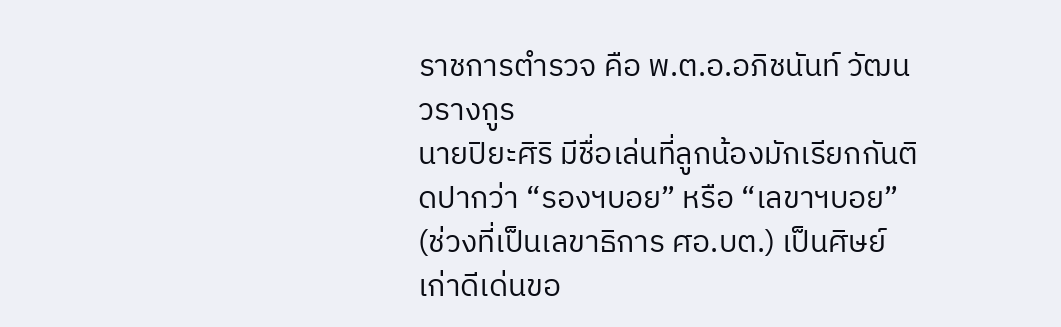ราชการตำรวจ คือ พ.ต.อ.อภิชนันท์ วัฒนวรางกูร
นายปิยะศิริ มีชื่อเล่นที่ลูกน้องมักเรียกกันติดปากว่า “รองฯบอย” หรือ “เลขาฯบอย” (ช่วงที่เป็นเลขาธิการ ศอ.บต.) เป็นศิษย์เก่าดีเด่นขอ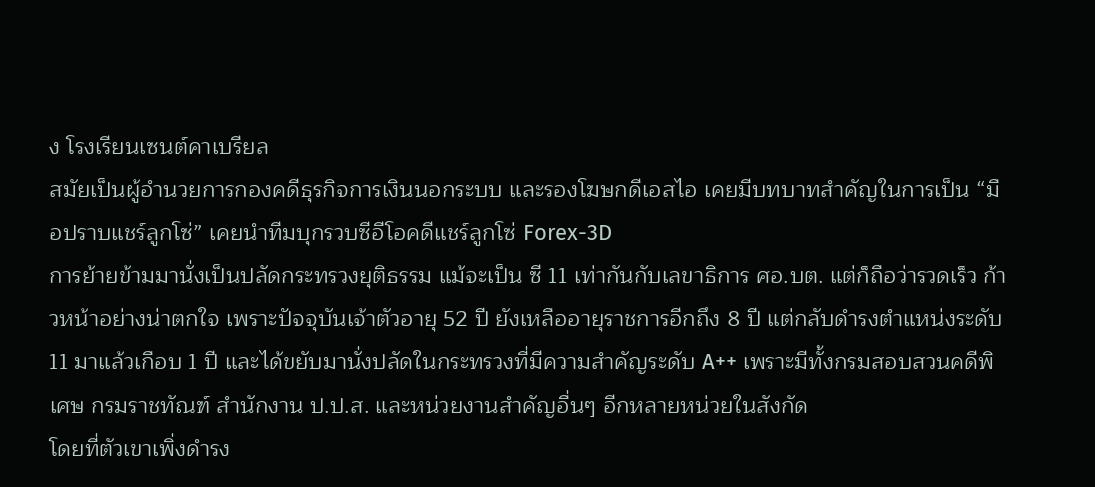ง โรงเรียนเซนต์คาเบรียล
สมัยเป็นผู้อำนวยการกองคดีธุรกิจการเงินนอกระบบ และรองโฆษกดีเอสไอ เคยมีบทบาทสำคัญในการเป็น “มือปราบแชร์ลูกโซ่” เคยนำทีมบุกรวบซีอีโอคดีแชร์ลูกโซ่ Forex-3D
การย้ายข้ามมานั่งเป็นปลัดกระทรวงยุติธรรม แม้จะเป็น ซี 11 เท่ากันกับเลขาธิการ ศอ.บต. แต่ก็ถือว่ารวดเร็ว ก้าวหน้าอย่างน่าตกใจ เพราะปัจจุบันเจ้าตัวอายุ 52 ปี ยังเหลืออายุราชการอีกถึง 8 ปี แต่กลับดำรงตำแหน่งระดับ 11 มาแล้วเกือบ 1 ปี และได้ขยับมานั่งปลัดในกระทรวงที่มีความสำคัญระดับ A++ เพราะมีทั้งกรมสอบสวนคดีพิเศษ กรมราชทัณฑ์ สำนักงาน ป.ป.ส. และหน่วยงานสำคัญอื่นๆ อีกหลายหน่วยในสังกัด
โดยที่ตัวเขาเพิ่งดำรง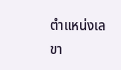ตำแหน่งเลขา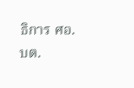ธิการ ศอ.บต.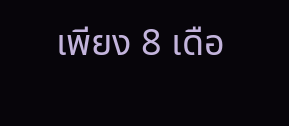เพียง 8 เดือ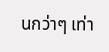นกว่าๆ เท่า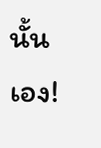นั้นเอง!